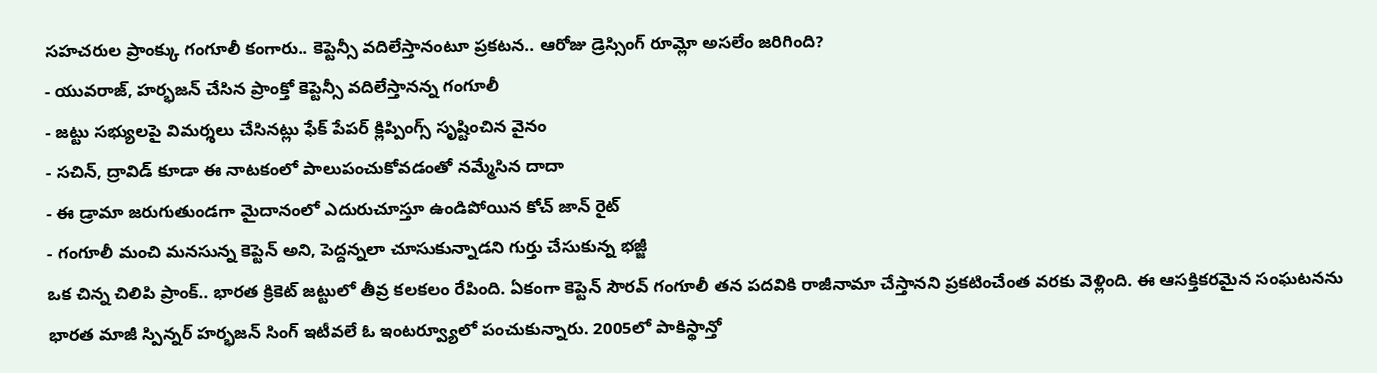సహచరుల ప్రాంక్కు గంగూలీ కంగారు.. కెప్టెన్సీ వదిలేస్తానంటూ ప్రకటన.. ఆరోజు డ్రెస్సింగ్ రూమ్లో అసలేం జరిగింది?
- యువరాజ్, హర్భజన్ చేసిన ప్రాంక్తో కెప్టెన్సీ వదిలేస్తానన్న గంగూలీ
- జట్టు సభ్యులపై విమర్శలు చేసినట్లు ఫేక్ పేపర్ క్లిప్పింగ్స్ సృష్టించిన వైనం
- సచిన్, ద్రావిడ్ కూడా ఈ నాటకంలో పాలుపంచుకోవడంతో నమ్మేసిన దాదా
- ఈ డ్రామా జరుగుతుండగా మైదానంలో ఎదురుచూస్తూ ఉండిపోయిన కోచ్ జాన్ రైట్
- గంగూలీ మంచి మనసున్న కెప్టెన్ అని, పెద్దన్నలా చూసుకున్నాడని గుర్తు చేసుకున్న భజ్జీ
ఒక చిన్న చిలిపి ప్రాంక్.. భారత క్రికెట్ జట్టులో తీవ్ర కలకలం రేపింది. ఏకంగా కెప్టెన్ సౌరవ్ గంగూలీ తన పదవికి రాజీనామా చేస్తానని ప్రకటించేంత వరకు వెళ్లింది. ఈ ఆసక్తికరమైన సంఘటనను భారత మాజీ స్పిన్నర్ హర్భజన్ సింగ్ ఇటీవలే ఓ ఇంటర్వ్యూలో పంచుకున్నారు. 2005లో పాకిస్థాన్తో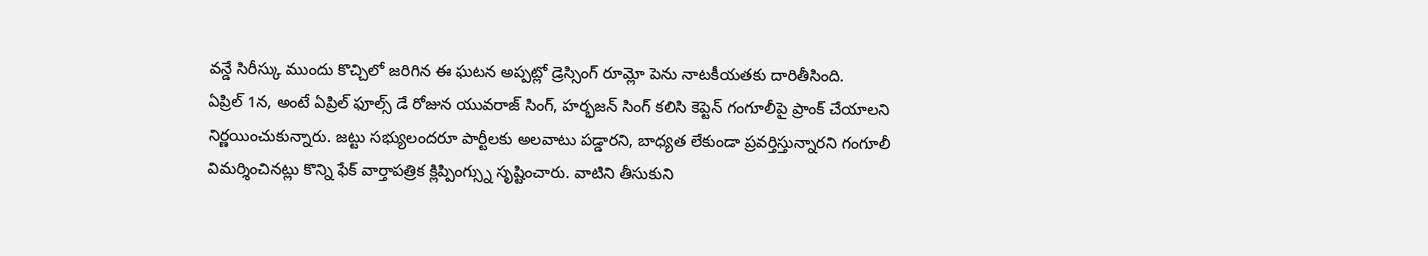వన్డే సిరీస్కు ముందు కొచ్చిలో జరిగిన ఈ ఘటన అప్పట్లో డ్రెస్సింగ్ రూమ్లో పెను నాటకీయతకు దారితీసింది.
ఏప్రిల్ 1న, అంటే ఏప్రిల్ ఫూల్స్ డే రోజున యువరాజ్ సింగ్, హర్భజన్ సింగ్ కలిసి కెప్టెన్ గంగూలీపై ప్రాంక్ చేయాలని నిర్ణయించుకున్నారు. జట్టు సభ్యులందరూ పార్టీలకు అలవాటు పడ్డారని, బాధ్యత లేకుండా ప్రవర్తిస్తున్నారని గంగూలీ విమర్శించినట్లు కొన్ని ఫేక్ వార్తాపత్రిక క్లిప్పింగ్స్ను సృష్టించారు. వాటిని తీసుకుని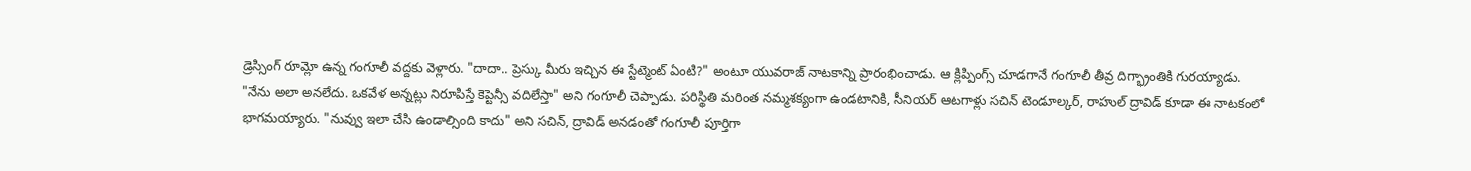డ్రెస్సింగ్ రూమ్లో ఉన్న గంగూలీ వద్దకు వెళ్లారు. "దాదా.. ప్రెస్కు మీరు ఇచ్చిన ఈ స్టేట్మెంట్ ఏంటి?" అంటూ యువరాజ్ నాటకాన్ని ప్రారంభించాడు. ఆ క్లిప్పింగ్స్ చూడగానే గంగూలీ తీవ్ర దిగ్భ్రాంతికి గురయ్యాడు.
"నేను అలా అనలేదు. ఒకవేళ అన్నట్లు నిరూపిస్తే కెప్టెన్సీ వదిలేస్తా" అని గంగూలీ చెప్పాడు. పరిస్థితి మరింత నమ్మశక్యంగా ఉండటానికి, సీనియర్ ఆటగాళ్లు సచిన్ టెండూల్కర్, రాహుల్ ద్రావిడ్ కూడా ఈ నాటకంలో భాగమయ్యారు. "నువ్వు ఇలా చేసి ఉండాల్సింది కాదు" అని సచిన్, ద్రావిడ్ అనడంతో గంగూలీ పూర్తిగా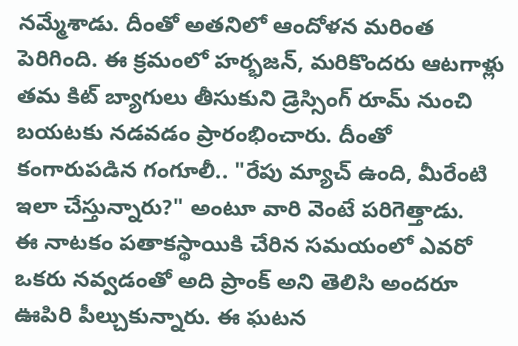నమ్మేశాడు. దీంతో అతనిలో ఆందోళన మరింత పెరిగింది. ఈ క్రమంలో హర్భజన్, మరికొందరు ఆటగాళ్లు తమ కిట్ బ్యాగులు తీసుకుని డ్రెస్సింగ్ రూమ్ నుంచి బయటకు నడవడం ప్రారంభించారు. దీంతో కంగారుపడిన గంగూలీ.. "రేపు మ్యాచ్ ఉంది, మీరేంటి ఇలా చేస్తున్నారు?" అంటూ వారి వెంటే పరిగెత్తాడు.
ఈ నాటకం పతాకస్థాయికి చేరిన సమయంలో ఎవరో ఒకరు నవ్వడంతో అది ప్రాంక్ అని తెలిసి అందరూ ఊపిరి పీల్చుకున్నారు. ఈ ఘటన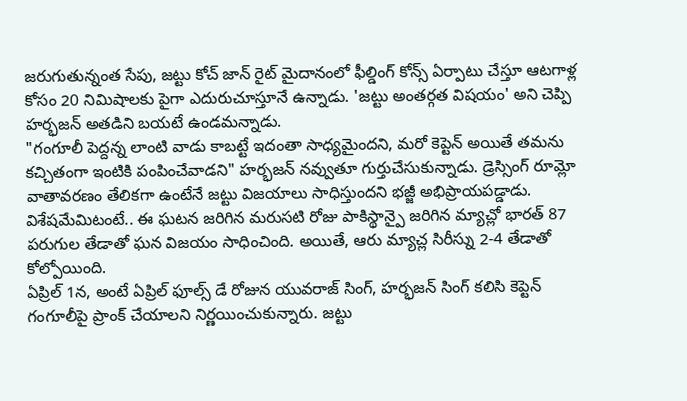జరుగుతున్నంత సేపు, జట్టు కోచ్ జాన్ రైట్ మైదానంలో ఫీల్డింగ్ కోన్స్ ఏర్పాటు చేస్తూ ఆటగాళ్ల కోసం 20 నిమిషాలకు పైగా ఎదురుచూస్తూనే ఉన్నాడు. 'జట్టు అంతర్గత విషయం' అని చెప్పి హర్భజన్ అతడిని బయటే ఉండమన్నాడు.
"గంగూలీ పెద్దన్న లాంటి వాడు కాబట్టే ఇదంతా సాధ్యమైందని, మరో కెప్టెన్ అయితే తమను కచ్చితంగా ఇంటికి పంపించేవాడని" హర్భజన్ నవ్వుతూ గుర్తుచేసుకున్నాడు. డ్రెస్సింగ్ రూమ్లో వాతావరణం తేలికగా ఉంటేనే జట్టు విజయాలు సాధిస్తుందని భజ్జీ అభిప్రాయపడ్డాడు. విశేషమేమిటంటే.. ఈ ఘటన జరిగిన మరుసటి రోజు పాకిస్థాన్పై జరిగిన మ్యాచ్లో భారత్ 87 పరుగుల తేడాతో ఘన విజయం సాధించింది. అయితే, ఆరు మ్యాచ్ల సిరీస్ను 2-4 తేడాతో కోల్పోయింది.
ఏప్రిల్ 1న, అంటే ఏప్రిల్ ఫూల్స్ డే రోజున యువరాజ్ సింగ్, హర్భజన్ సింగ్ కలిసి కెప్టెన్ గంగూలీపై ప్రాంక్ చేయాలని నిర్ణయించుకున్నారు. జట్టు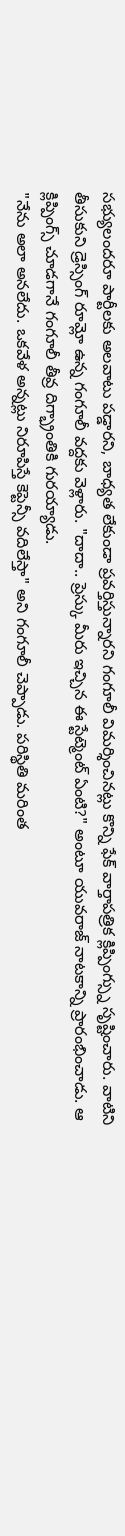సభ్యులందరూ పార్టీలకు అలవాటు పడ్డారని, బాధ్యత లేకుండా ప్రవర్తిస్తున్నారని గంగూలీ విమర్శించినట్లు కొన్ని ఫేక్ వార్తాపత్రిక క్లిప్పింగ్స్ను సృష్టించారు. వాటిని తీసుకుని డ్రెస్సింగ్ రూమ్లో ఉన్న గంగూలీ వద్దకు వెళ్లారు. "దాదా.. ప్రెస్కు మీరు ఇచ్చిన ఈ స్టేట్మెంట్ ఏంటి?" అంటూ యువరాజ్ నాటకాన్ని ప్రారంభించాడు. ఆ క్లిప్పింగ్స్ చూడగానే గంగూలీ తీవ్ర దిగ్భ్రాంతికి గురయ్యాడు.
"నేను అలా అనలేదు. ఒకవేళ అన్నట్లు నిరూపిస్తే కెప్టెన్సీ వదిలేస్తా" అని గంగూలీ చెప్పాడు. పరిస్థితి మరింత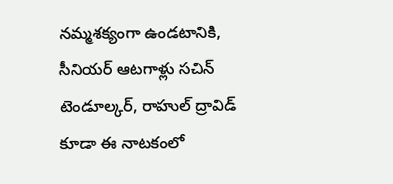నమ్మశక్యంగా ఉండటానికి, సీనియర్ ఆటగాళ్లు సచిన్ టెండూల్కర్, రాహుల్ ద్రావిడ్ కూడా ఈ నాటకంలో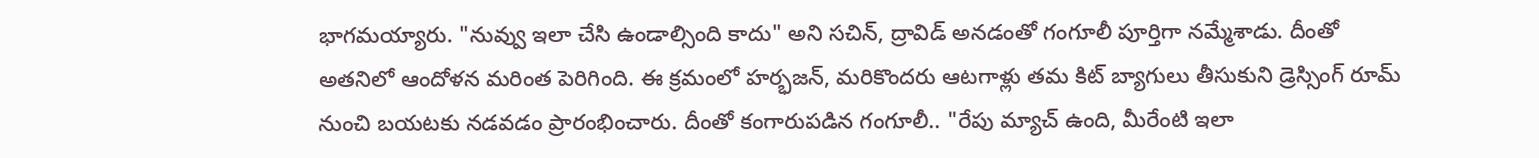భాగమయ్యారు. "నువ్వు ఇలా చేసి ఉండాల్సింది కాదు" అని సచిన్, ద్రావిడ్ అనడంతో గంగూలీ పూర్తిగా నమ్మేశాడు. దీంతో అతనిలో ఆందోళన మరింత పెరిగింది. ఈ క్రమంలో హర్భజన్, మరికొందరు ఆటగాళ్లు తమ కిట్ బ్యాగులు తీసుకుని డ్రెస్సింగ్ రూమ్ నుంచి బయటకు నడవడం ప్రారంభించారు. దీంతో కంగారుపడిన గంగూలీ.. "రేపు మ్యాచ్ ఉంది, మీరేంటి ఇలా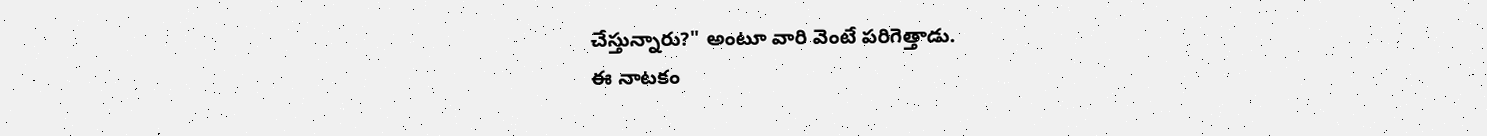చేస్తున్నారు?" అంటూ వారి వెంటే పరిగెత్తాడు.
ఈ నాటకం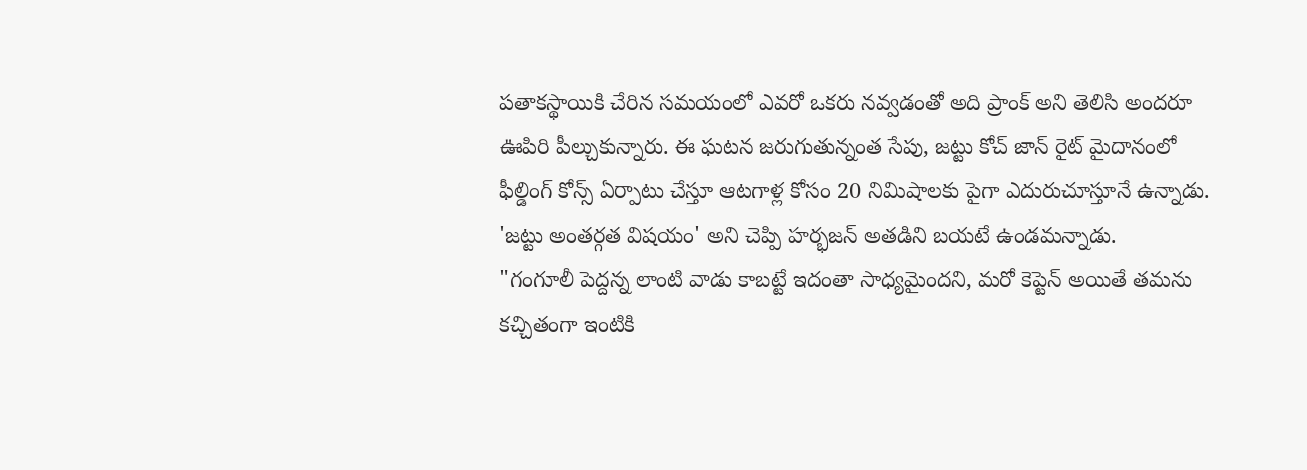పతాకస్థాయికి చేరిన సమయంలో ఎవరో ఒకరు నవ్వడంతో అది ప్రాంక్ అని తెలిసి అందరూ ఊపిరి పీల్చుకున్నారు. ఈ ఘటన జరుగుతున్నంత సేపు, జట్టు కోచ్ జాన్ రైట్ మైదానంలో ఫీల్డింగ్ కోన్స్ ఏర్పాటు చేస్తూ ఆటగాళ్ల కోసం 20 నిమిషాలకు పైగా ఎదురుచూస్తూనే ఉన్నాడు. 'జట్టు అంతర్గత విషయం' అని చెప్పి హర్భజన్ అతడిని బయటే ఉండమన్నాడు.
"గంగూలీ పెద్దన్న లాంటి వాడు కాబట్టే ఇదంతా సాధ్యమైందని, మరో కెప్టెన్ అయితే తమను కచ్చితంగా ఇంటికి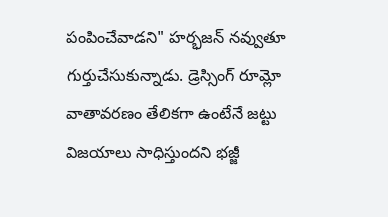పంపించేవాడని" హర్భజన్ నవ్వుతూ గుర్తుచేసుకున్నాడు. డ్రెస్సింగ్ రూమ్లో వాతావరణం తేలికగా ఉంటేనే జట్టు విజయాలు సాధిస్తుందని భజ్జీ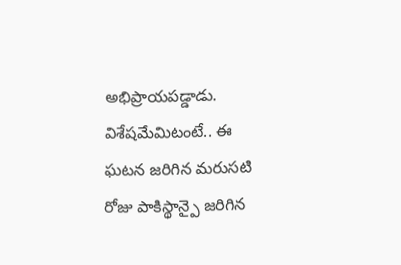అభిప్రాయపడ్డాడు. విశేషమేమిటంటే.. ఈ ఘటన జరిగిన మరుసటి రోజు పాకిస్థాన్పై జరిగిన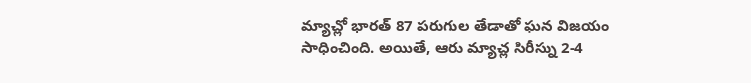మ్యాచ్లో భారత్ 87 పరుగుల తేడాతో ఘన విజయం సాధించింది. అయితే, ఆరు మ్యాచ్ల సిరీస్ను 2-4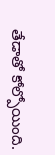తేడాతో కోల్పోయింది.